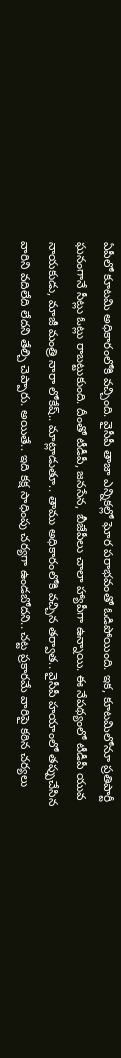ఏపీలో కూటమి అధికారంలోకి వచ్చింది. వైసీపీ తాజా ఎన్నికల్లో ఘోర పరాభవంతో ఓడిపోయింది. ఇక, కూటమిలోనూ ప్రతిపార్టీ ఘనంగానే సీట్లు ఓట్లు రాబట్టుకుంది. దీంతో టీడీపీ, జనసేన, బీజేపీలు చాలా హ్యాపీగా ఉన్నాయి. ఈ నేపథ్యంలో టీడీపీ యువ నాయకుడు, మాజీ మంత్రి నారా లోకేష్.. మాట్లాడుతూ.. తాము అధికారంలోకి వచ్చిన తర్వాత.. వైసీపీ హయాంలో తప్పుచేసిన వారిని వదిలేది లేదని తేల్చి చెప్పారు. అయితే.. ఇది కక్ష సాధింపు చర్యగా ఉండబోదని.. చట్ట ప్రకారమే వారిపై కఠిన చర్యలు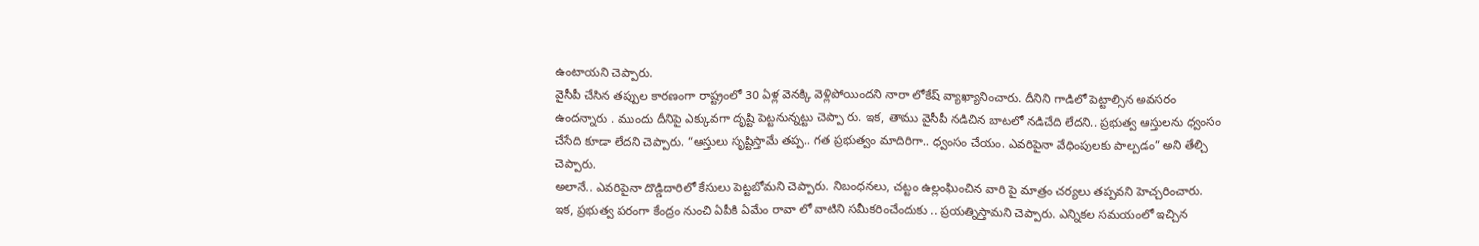ఉంటాయని చెప్పారు.
వైసీపీ చేసిన తప్పుల కారణంగా రాష్ట్రంలో 30 ఏళ్ల వెనక్కి వెళ్లిపోయిందని నారా లోకేష్ వ్యాఖ్యానించారు. దీనిని గాడిలో పెట్టాల్సిన అవసరం ఉందన్నారు . ముందు దీనిపై ఎక్కువగా దృష్టి పెట్టనున్నట్టు చెప్పా రు. ఇక, తాము వైసీపీ నడిచిన బాటలో నడిచేది లేదని.. ప్రభుత్వ ఆస్తులను ధ్వంసం చేసేది కూడా లేదని చెప్పారు. “ఆస్తులు సృష్టిస్తామే తప్ప.. గత ప్రభుత్వం మాదిరిగా.. ధ్వంసం చేయం. ఎవరిపైనా వేధింపులకు పాల్పడం” అని తేల్చి చెప్పారు.
అలానే.. ఎవరిపైనా దొడ్డిదారిలో కేసులు పెట్టబోమని చెప్పారు. నిబంధనలు, చట్టం ఉల్లంఘించిన వారి పై మాత్రం చర్యలు తప్పవని హెచ్చరించారు. ఇక, ప్రభుత్వ పరంగా కేంద్రం నుంచి ఏపీకి ఏమేం రావా లో వాటిని సమీకరించేందుకు .. ప్రయత్నిస్తామని చెప్పారు. ఎన్నికల సమయంలో ఇచ్చిన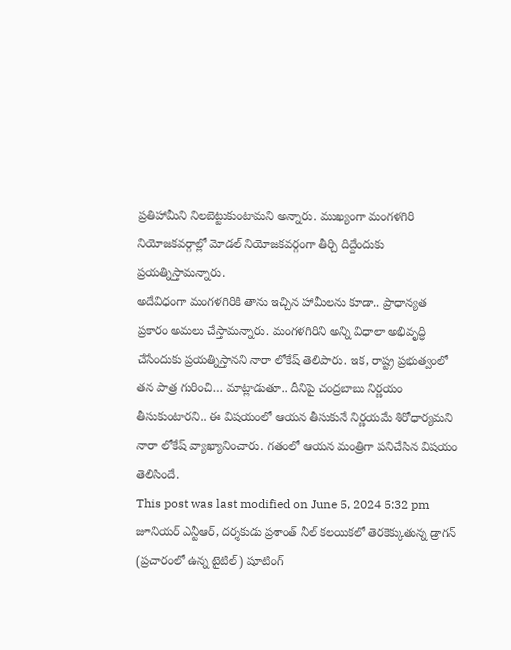ప్రతిహామీని నిలబెట్టుకుంటామని అన్నారు. ముఖ్యంగా మంగళగిరి నియోజకవర్గాల్లో మోడల్ నియోజకవర్గంగా తీర్చి దిద్దేందుకు ప్రయత్నిస్తామన్నారు.
అదేవిధంగా మంగళగిరికి తాను ఇచ్చిన హామీలను కూడా.. ప్రాధాన్యత ప్రకారం అమలు చేస్తామన్నారు. మంగళగిరిని అన్ని విధాలా అభివృద్ధి చేసేందుకు ప్రయత్నిస్తానని నారా లోకేష్ తెలిపారు. ఇక, రాష్ట్ర ప్రభుత్వంలో తన పాత్ర గురించి… మాట్లాడుతూ.. దీనిపై చంద్రబాబు నిర్ణయం తీసుకుంటారని.. ఈ విషయంలో ఆయన తీసుకునే నిర్ణయమే శిరోధార్యమని నారా లోకేష్ వ్యాఖ్యానించారు. గతంలో ఆయన మంత్రిగా పనిచేసిన విషయం తెలిసిందే.
This post was last modified on June 5, 2024 5:32 pm
జూనియర్ ఎన్టీఆర్, దర్శకుడు ప్రశాంత్ నీల్ కలయికలో తెరకెక్కుతున్న డ్రాగన్ (ప్రచారంలో ఉన్న టైటిల్) షూటింగ్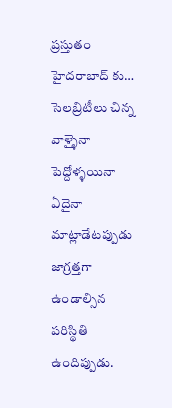ప్రస్తుతం హైదరాబాద్ కు…
సెలబ్రిటీలు చిన్న వాళ్ళైనా పెద్దోళ్ళయినా ఏదైనా మాట్లాడేటప్పుడు జాగ్రత్తగా ఉండాల్సిన పరిస్థితి ఉందిప్పుడు.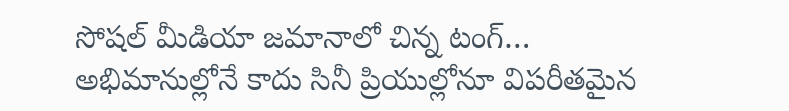సోషల్ మీడియా జమానాలో చిన్న టంగ్…
అభిమానుల్లోనే కాదు సినీ ప్రియుల్లోనూ విపరీతమైన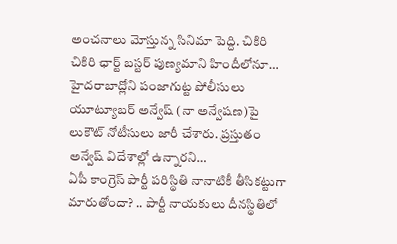అంచనాలు మోస్తున్న సినిమా పెద్ది. చికిరి చికిరి ఛార్ట్ బస్టర్ పుణ్యమాని హిందీలోనూ…
హైదరాబాద్లోని పంజాగుట్ట పోలీసులు యూట్యూబర్ అన్వేష్ (నా అన్వేషణ)పై లుకౌట్ నోటీసులు జారీ చేశారు. ప్రస్తుతం అన్వేష్ విదేశాల్లో ఉన్నారని…
ఏపీ కాంగ్రెస్ పార్టీ పరిస్థితి నానాటికీ తీసికట్టుగా మారుతోందా? .. పార్టీ నాయకులు దీనస్థితిలో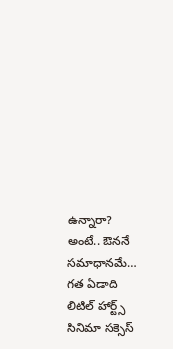ఉన్నారా? అంటే.. ఔననే సమాధానమే…
గత ఏడాది లిటిల్ హార్ట్స్ సినిమా సక్సెస్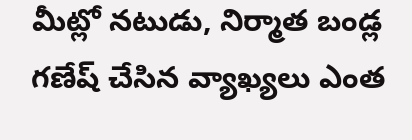మీట్లో నటుడు, నిర్మాత బండ్ల గణేష్ చేసిన వ్యాఖ్యలు ఎంత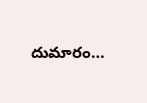దుమారం…